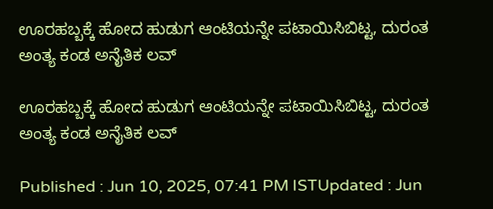ಊರಹಬ್ಬಕ್ಕೆ ಹೋದ ಹುಡುಗ ಆಂಟಿಯನ್ನೇ ಪಟಾಯಿಸಿಬಿಟ್ಟ, ದುರಂತ ಅಂತ್ಯ ಕಂಡ ಅನೈತಿಕ ಲವ್

ಊರಹಬ್ಬಕ್ಕೆ ಹೋದ ಹುಡುಗ ಆಂಟಿಯನ್ನೇ ಪಟಾಯಿಸಿಬಿಟ್ಟ, ದುರಂತ ಅಂತ್ಯ ಕಂಡ ಅನೈತಿಕ ಲವ್

Published : Jun 10, 2025, 07:41 PM ISTUpdated : Jun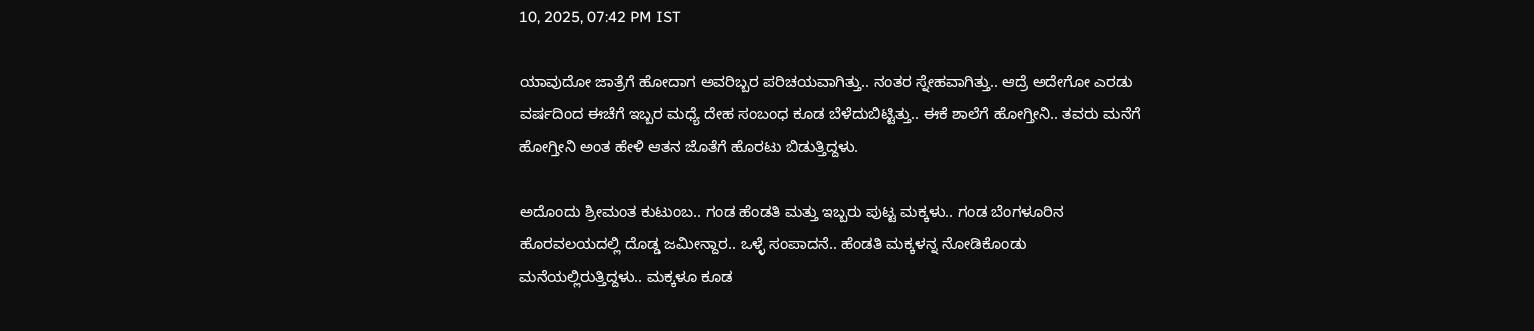10, 2025, 07:42 PM IST

ಯಾವುದೋ ಜಾತ್ರೆಗೆ ಹೋದಾಗ ಅವರಿಬ್ಬರ ಪರಿಚಯವಾಗಿತ್ತು.. ನಂತರ ಸ್ನೇಹವಾಗಿತ್ತು.. ಆದ್ರೆ ಅದೇಗೋ ಎರಡು ವರ್ಷದಿಂದ ಈಚೆಗೆ ಇಬ್ಬರ ಮಧ್ಯೆ ದೇಹ ಸಂಬಂಧ ಕೂಡ ಬೆಳೆದುಬಿಟ್ಟಿತ್ತು.. ಈಕೆ ಶಾಲೆಗೆ ಹೋಗ್ತೀನಿ.. ತವರು ಮನೆಗೆ ಹೋಗ್ತೀನಿ ಅಂತ ಹೇಳಿ ಆತನ ಜೊತೆಗೆ ಹೊರಟು ಬಿಡುತ್ತಿದ್ದಳು.

ಅದೊಂದು ಶ್ರೀಮಂತ ಕುಟುಂಬ.. ಗಂಡ ಹೆಂಡತಿ ಮತ್ತು ಇಬ್ಬರು ಪುಟ್ಟ ಮಕ್ಕಳು.. ಗಂಡ ಬೆಂಗಳೂರಿನ ಹೊರವಲಯದಲ್ಲಿ ದೊಡ್ಡ ಜಮೀನ್ದಾರ.. ಒಳ್ಳೆ ಸಂಪಾದನೆ.. ಹೆಂಡತಿ ಮಕ್ಕಳನ್ನ ನೋಡಿಕೊಂಡು ಮನೆಯಲ್ಲಿರುತ್ತಿದ್ದಳು.. ಮಕ್ಕಳೂ ಕೂಡ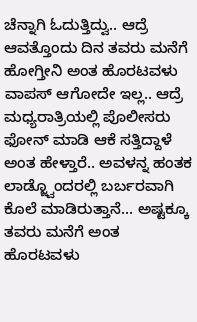ಚೆನ್ನಾಗಿ ಓದುತ್ತಿದ್ವು.. ಆದ್ರೆ ಆವತ್ತೊಂದು ದಿನ ತವರು ಮನೆಗೆ ಹೋಗ್ತೀನಿ ಅಂತ ಹೊರಟವಳು ವಾಪಸ್ ಆಗೋದೇ ಇಲ್ಲ.. ಆದ್ರೆ ಮಧ್ಯರಾತ್ರಿಯಲ್ಲಿ ಪೊಲೀಸರು ಫೋನ್ ಮಾಡಿ ಆಕೆ ಸತ್ತಿದ್ದಾಳೆ ಅಂತ ಹೇಳ್ತಾರೆ.. ಅವಳನ್ನ ಹಂತಕ ಲಾಡ್ಜ್ವೊಂದರಲ್ಲಿ ಬರ್ಬರವಾಗಿ ಕೊಲೆ ಮಾಡಿರುತ್ತಾನೆ... ಅಷ್ಟಕ್ಕೂ ತವರು ಮನೆಗೆ ಅಂತ ಹೊರಟವಳು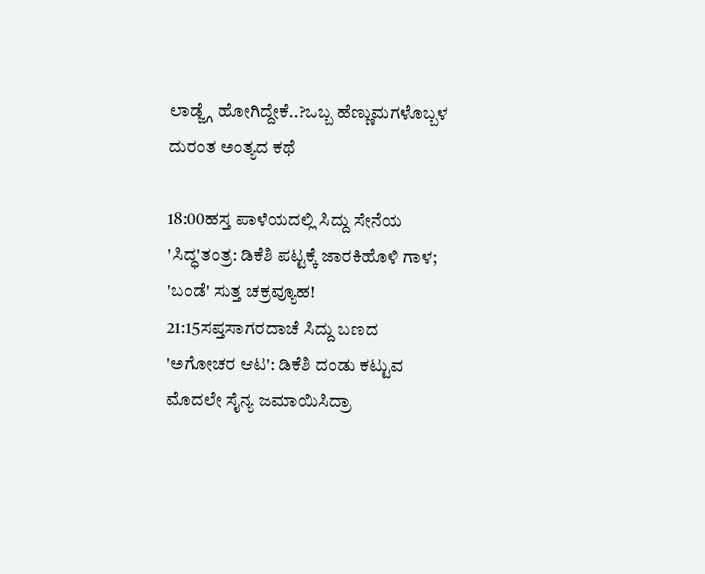ಲಾಡ್ಜ್ಗೆ ಹೋಗಿದ್ದೇಕೆ..?ಒಬ್ಬ ಹೆಣ್ಣುಮಗಳೊಬ್ಬಳ ದುರಂತ ಅಂತ್ಯದ ಕಥೆ

18:00ಹಸ್ತ ಪಾಳೆಯದಲ್ಲಿ ಸಿದ್ದು ಸೇನೆಯ 'ಸಿದ್ಧ'ತಂತ್ರ: ಡಿಕೆಶಿ ಪಟ್ಟಕ್ಕೆ ಜಾರಕಿಹೊಳಿ ಗಾಳ; 'ಬಂಡೆ' ಸುತ್ತ ಚಕ್ರವ್ಯೂಹ!
21:15ಸಪ್ತಸಾಗರದಾಚೆ ಸಿದ್ದು ಬಣದ 'ಅಗೋಚರ ಆಟ': ಡಿಕೆಶಿ ದಂಡು ಕಟ್ಟುವ ಮೊದಲೇ ಸೈನ್ಯ ಜಮಾಯಿಸಿದ್ರಾ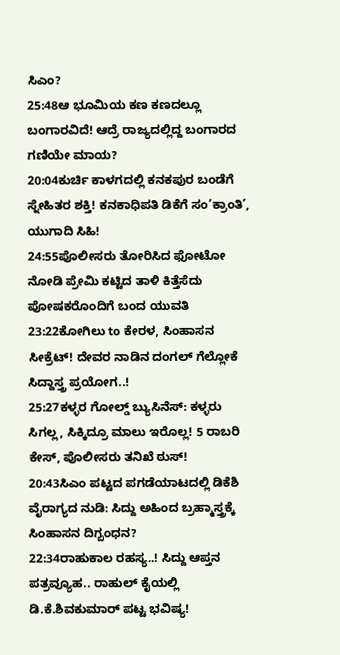ಸಿಎಂ?
25:48ಆ ಭೂಮಿಯ ಕಣ ಕಣದಲ್ಲೂ ಬಂಗಾರವಿದೆ! ಆದ್ರೆ ರಾಜ್ಯದಲ್ಲಿದ್ದ ಬಂಗಾರದ ಗಣಿಯೇ ಮಾಯ?
20:04ಕುರ್ಚಿ ಕಾಳಗದಲ್ಲಿ ಕನಕಪುರ ಬಂಡೆಗೆ ಸ್ನೇಹಿತರ ಶಕ್ತಿ! ಕನಕಾಧಿಪತಿ ಡಿಕೆಗೆ ಸಂ‘ಕ್ರಾಂತಿ’, ಯುಗಾದಿ ಸಿಹಿ!
24:55ಪೊಲೀಸರು ತೋರಿಸಿದ ಫೋಟೋ ನೋಡಿ ಪ್ರೇಮಿ ಕಟ್ಟಿದ ತಾಳಿ ಕಿತ್ತೆಸೆದು ಪೋಷಕರೊಂದಿಗೆ ಬಂದ ಯುವತಿ
23:22ಕೋಗಿಲು to ಕೇರಳ, ಸಿಂಹಾಸನ ಸೀಕ್ರೆಟ್! ದೇವರ ನಾಡಿನ ದಂಗಲ್ ಗೆಲ್ಲೋಕೆ ಸಿದ್ದಾಸ್ತ್ರ ಪ್ರಯೋಗ..!
25:27ಕಳ್ಳರ ಗೋಲ್ಡ್ ಬ್ಯುಸಿನೆಸ್: ಕಳ್ಳರು ಸಿಗಲ್ಲ, ಸಿಕ್ಕಿದ್ರೂ ಮಾಲು ಇರೊಲ್ಲ! 5 ರಾಬರಿ ಕೇಸ್, ಪೊಲೀಸರು ತನಿಖೆ ಠುಸ್!
20:43ಸಿಎಂ ಪಟ್ಟದ ಪಗಡೆಯಾಟದಲ್ಲಿ ಡಿಕೆಶಿ ವೈರಾಗ್ಯದ ನುಡಿ: ಸಿದ್ದು ಅಹಿಂದ ಬ್ರಹ್ಮಾಸ್ತ್ರಕ್ಕೆ ಸಿಂಹಾಸನ ದಿಗ್ಬಂಧನ?
22:34ರಾಹುಕಾಲ ರಹಸ್ಯ..! ಸಿದ್ದು ಆಪ್ತನ ಪತ್ರವ್ಯೂಹ.. ರಾಹುಲ್ ಕೈಯಲ್ಲಿ ಡಿ.ಕೆ.ಶಿವಕುಮಾರ್ ಪಟ್ಟ ಭವಿಷ್ಯ!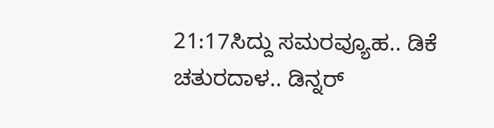21:17ಸಿದ್ದು ಸಮರವ್ಯೂಹ.. ಡಿಕೆ ಚತುರದಾಳ.. ಡಿನ್ನರ್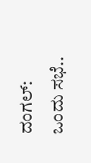ದಂಗಲ್: ಒಂದು ಸಭೆ..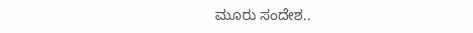ಮೂರು ಸಂದೇಶ..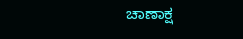ಚಾಣಾಕ್ಷ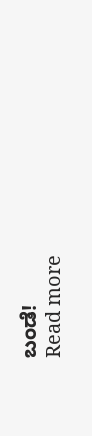ಬಂಡೆ!
Read more